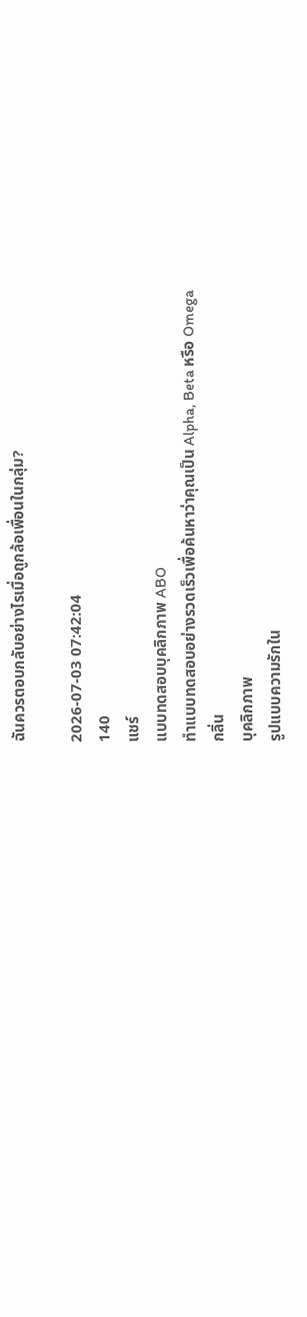ฉันควรตอบกลับอย่างไรเมื่อถูกล้อเพื่อนในกลุ่ม?

2026-07-03 07:42:04
140
แชร์
แบบทดสอบบุคลิกภาพ ABO
ทำแบบทดสอบอย่างรวดเร็วเพื่อค้นหาว่าคุณเป็น Alpha, Beta หรือ Omega
กลิ่น
บุคลิกภาพ
รูปแบบความรักใน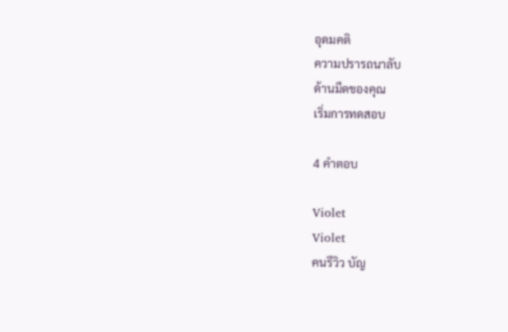อุดมคติ
ความปรารถนาลับ
ด้านมืดของคุณ
เริ่มการทดสอบ

4 คำตอบ

Violet
Violet
คนรีวิว บัญ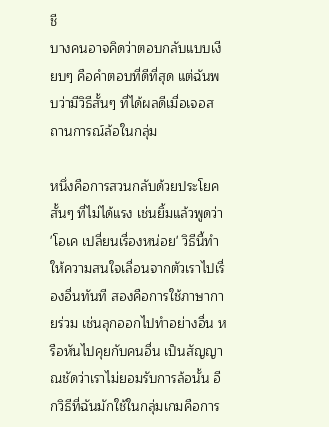ชี
บางคนอาจคิดว่าตอบกลับแบบเงียบๆ คือคำตอบที่ดีที่สุด แต่ฉันพบว่ามีวิธีสั้นๆ ที่ได้ผลดีเมื่อเจอสถานการณ์ล้อในกลุ่ม

หนึ่งคือการสวนกลับด้วยประโยคสั้นๆ ที่ไม่ได้แรง เช่นยิ้มแล้วพูดว่า 'โอเค เปลี่ยนเรื่องหน่อย' วิธีนี้ทำให้ความสนใจเลื่อนจากตัวเราไปเรื่องอื่นทันที สองคือการใช้ภาษากายร่วม เช่นลุกออกไปทำอย่างอื่น หรือหันไปคุยกับคนอื่น เป็นสัญญาณชัดว่าเราไม่ยอมรับการล้อนั้น อีกวิธีที่ฉันมักใช้ในกลุ่มเกมคือการ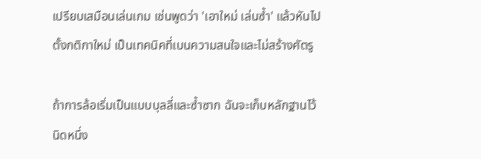เปรียบเสมือนเล่นเกม เช่นพูดว่า 'เอาใหม่ เล่นซ้ำ' แล้วหันไปตั้งกติกาใหม่ เป็นเทคนิคที่เบนความสนใจและไม่สร้างศัตรู

ถ้าการล้อเริ่มเป็นแบบบุลลี่และซ้ำซาก ฉันจะเก็บหลักฐานไว้นิดหนึ่ง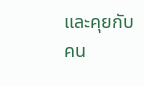และคุยกับคน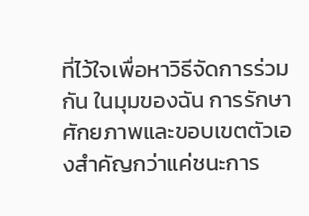ที่ไว้ใจเพื่อหาวิธีจัดการร่วมกัน ในมุมของฉัน การรักษาศักยภาพและขอบเขตตัวเองสำคัญกว่าแค่ชนะการ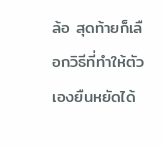ล้อ สุดท้ายก็เลือกวิธีที่ทำให้ตัวเองยืนหยัดได้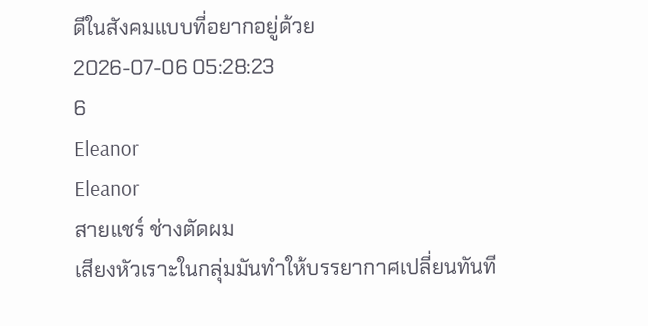ดีในสังคมแบบที่อยากอยู่ด้วย
2026-07-06 05:28:23
6
Eleanor
Eleanor
สายแชร์ ช่างตัดผม
เสียงหัวเราะในกลุ่มมันทำให้บรรยากาศเปลี่ยนทันที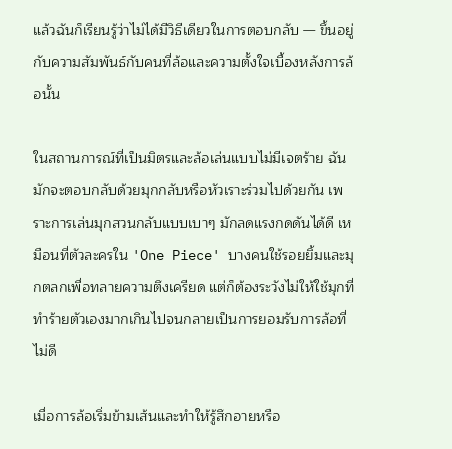แล้วฉันก็เรียนรู้ว่าไม่ได้มีวิธีเดียวในการตอบกลับ — ขึ้นอยู่กับความสัมพันธ์กับคนที่ล้อและความตั้งใจเบื้องหลังการล้อนั้น

ในสถานการณ์ที่เป็นมิตรและล้อเล่นแบบไม่มีเจตร้าย ฉันมักจะตอบกลับด้วยมุกกลับหรือหัวเราะร่วมไปด้วยกัน เพราะการเล่นมุกสวนกลับแบบเบาๆ มักลดแรงกดดันได้ดี เหมือนที่ตัวละครใน 'One Piece' บางคนใช้รอยยิ้มและมุกตลกเพื่อทลายความตึงเครียด แต่ก็ต้องระวังไม่ให้ใช้มุกที่ทำร้ายตัวเองมากเกินไปจนกลายเป็นการยอมรับการล้อที่ไม่ดี

เมื่อการล้อเริ่มข้ามเส้นและทำให้รู้สึกอายหรือ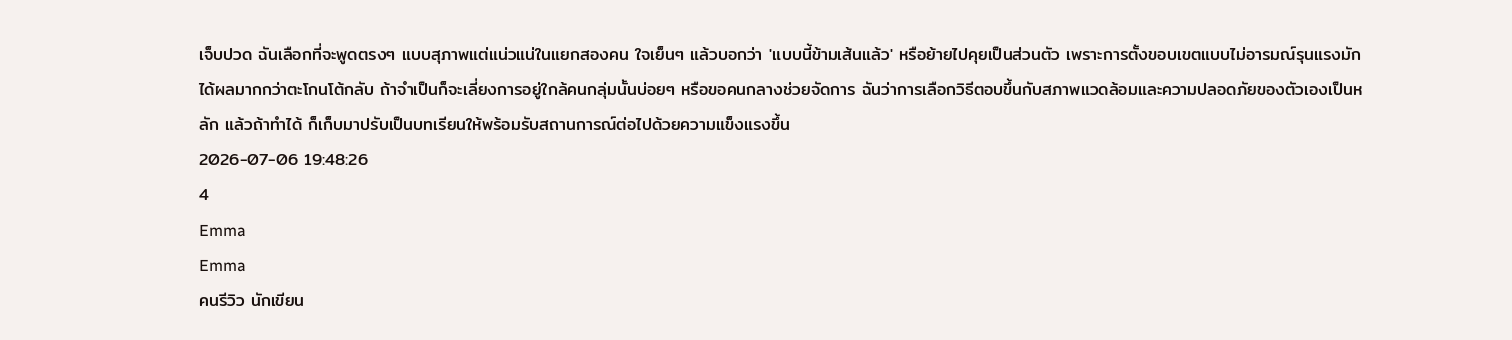เจ็บปวด ฉันเลือกที่จะพูดตรงๆ แบบสุภาพแต่แน่วแน่ในแยกสองคน ใจเย็นๆ แล้วบอกว่า 'แบบนี้ข้ามเส้นแล้ว' หรือย้ายไปคุยเป็นส่วนตัว เพราะการตั้งขอบเขตแบบไม่อารมณ์รุนแรงมักได้ผลมากกว่าตะโกนโต้กลับ ถ้าจำเป็นก็จะเลี่ยงการอยู่ใกล้คนกลุ่มนั้นบ่อยๆ หรือขอคนกลางช่วยจัดการ ฉันว่าการเลือกวิธีตอบขึ้นกับสภาพแวดล้อมและความปลอดภัยของตัวเองเป็นหลัก แล้วถ้าทำได้ ก็เก็บมาปรับเป็นบทเรียนให้พร้อมรับสถานการณ์ต่อไปด้วยความแข็งแรงขึ้น
2026-07-06 19:48:26
4
Emma
Emma
คนรีวิว นักเขียน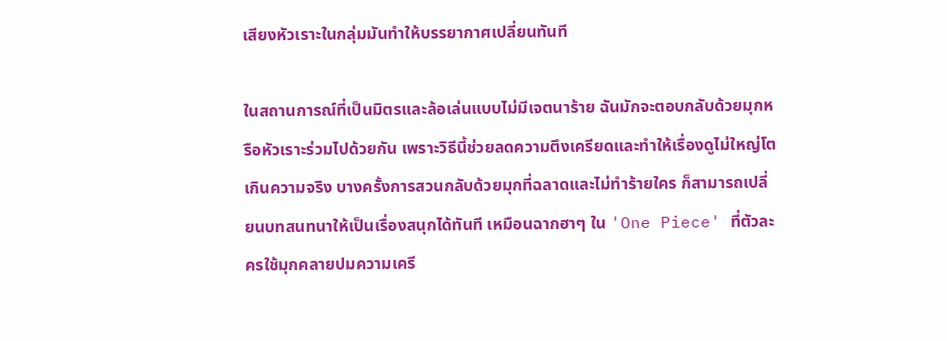เสียงหัวเราะในกลุ่มมันทำให้บรรยากาศเปลี่ยนทันที

ในสถานการณ์ที่เป็นมิตรและล้อเล่นแบบไม่มีเจตนาร้าย ฉันมักจะตอบกลับด้วยมุกหรือหัวเราะร่วมไปด้วยกัน เพราะวิธีนี้ช่วยลดความตึงเครียดและทำให้เรื่องดูไม่ใหญ่โตเกินความจริง บางครั้งการสวนกลับด้วยมุกที่ฉลาดและไม่ทำร้ายใคร ก็สามารถเปลี่ยนบทสนทนาให้เป็นเรื่องสนุกได้ทันที เหมือนฉากฮาๆ ใน 'One Piece' ที่ตัวละครใช้มุกคลายปมความเครี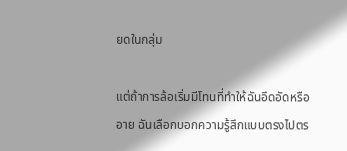ยดในกลุ่ม

แต่ถ้าการล้อเริ่มมีโทนที่ทำให้ฉันอึดอัดหรืออาย ฉันเลือกบอกความรู้สึกแบบตรงไปตร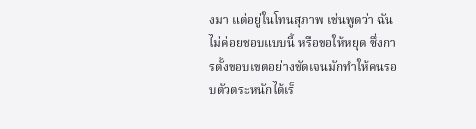งมา แต่อยู่ในโทนสุภาพ เช่นพูดว่า ฉันไม่ค่อยชอบแบบนี้ หรือขอให้หยุด ซึ่งการตั้งขอบเขตอย่างชัดเจนมักทำให้คนรอบตัวตระหนักได้เร็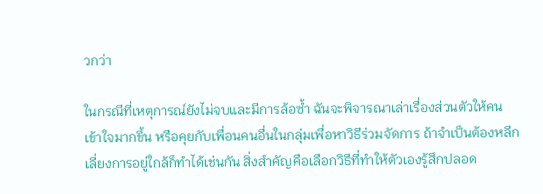วกว่า

ในกรณีที่เหตุการณ์ยังไม่จบและมีการล้อซ้ำ ฉันจะพิจารณาเล่าเรื่องส่วนตัวให้คนเข้าใจมากขึ้น หรือคุยกับเพื่อนคนอื่นในกลุ่มเพื่อหาวิธีร่วมจัดการ ถ้าจำเป็นต้องหลีกเลี่ยงการอยู่ใกล้ก็ทำได้เช่นกัน สิ่งสำคัญคือเลือกวิธีที่ทำให้ตัวเองรู้สึกปลอด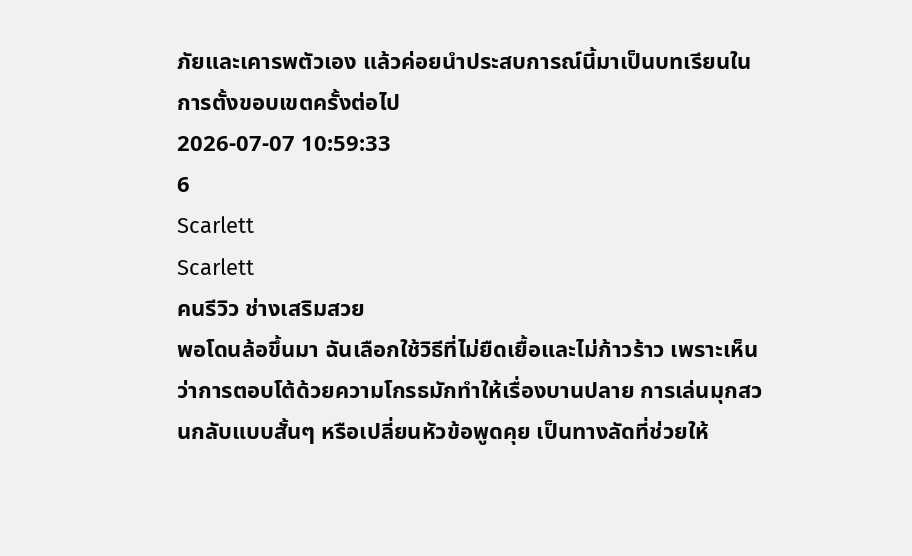ภัยและเคารพตัวเอง แล้วค่อยนำประสบการณ์นี้มาเป็นบทเรียนในการตั้งขอบเขตครั้งต่อไป
2026-07-07 10:59:33
6
Scarlett
Scarlett
คนรีวิว ช่างเสริมสวย
พอโดนล้อขึ้นมา ฉันเลือกใช้วิธีที่ไม่ยืดเยื้อและไม่ก้าวร้าว เพราะเห็นว่าการตอบโต้ด้วยความโกรธมักทำให้เรื่องบานปลาย การเล่นมุกสวนกลับแบบสั้นๆ หรือเปลี่ยนหัวข้อพูดคุย เป็นทางลัดที่ช่วยให้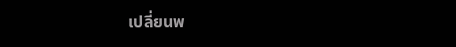เปลี่ยนพ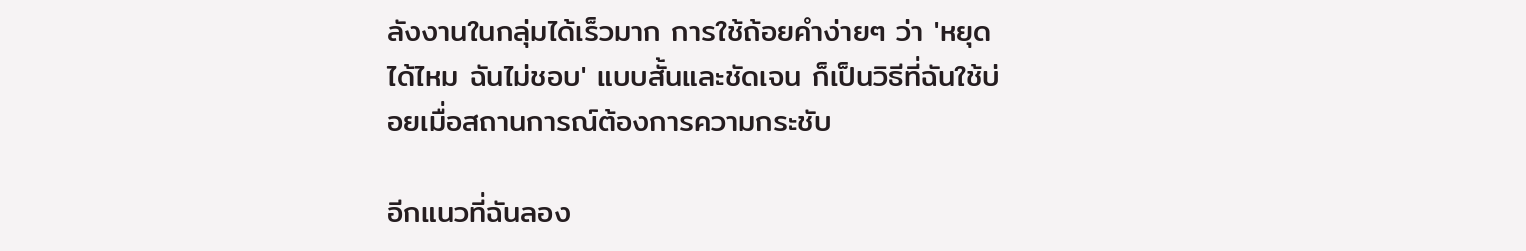ลังงานในกลุ่มได้เร็วมาก การใช้ถ้อยคำง่ายๆ ว่า 'หยุดได้ไหม ฉันไม่ชอบ' แบบสั้นและชัดเจน ก็เป็นวิธีที่ฉันใช้บ่อยเมื่อสถานการณ์ต้องการความกระชับ

อีกแนวที่ฉันลอง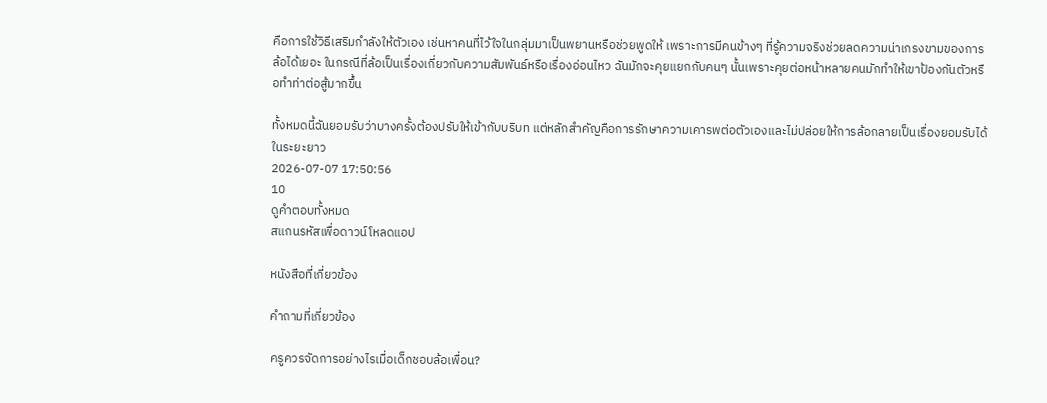คือการใช้วิธีเสริมกำลังให้ตัวเอง เช่นหาคนที่ไว้ใจในกลุ่มมาเป็นพยานหรือช่วยพูดให้ เพราะการมีคนข้างๆ ที่รู้ความจริงช่วยลดความน่าเกรงขามของการล้อได้เยอะ ในกรณีที่ล้อเป็นเรื่องเกี่ยวกับความสัมพันธ์หรือเรื่องอ่อนไหว ฉันมักจะคุยแยกกับคนๆ นั้นเพราะคุยต่อหน้าหลายคนมักทำให้เขาป้องกันตัวหรือทำท่าต่อสู้มากขึ้น

ทั้งหมดนี้ฉันยอมรับว่าบางครั้งต้องปรับให้เข้ากับบริบท แต่หลักสำคัญคือการรักษาความเคารพต่อตัวเองและไม่ปล่อยให้การล้อกลายเป็นเรื่องยอมรับได้ในระยะยาว
2026-07-07 17:50:56
10
ดูคำตอบทั้งหมด
สแกนรหัสเพื่อดาวน์โหลดแอป

หนังสือที่เกี่ยวข้อง

คำถามที่เกี่ยวข้อง

ครูควรจัดการอย่างไรเมื่อเด็กชอบล้อเพื่อน?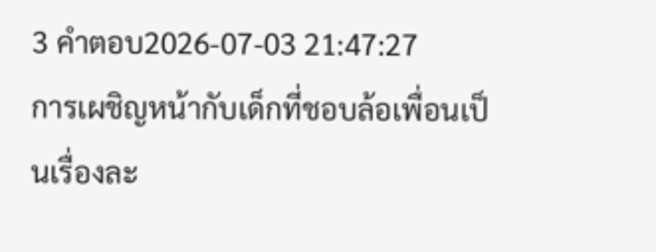3 คำตอบ2026-07-03 21:47:27
การเผชิญหน้ากับเด็กที่ชอบล้อเพื่อนเป็นเรื่องละ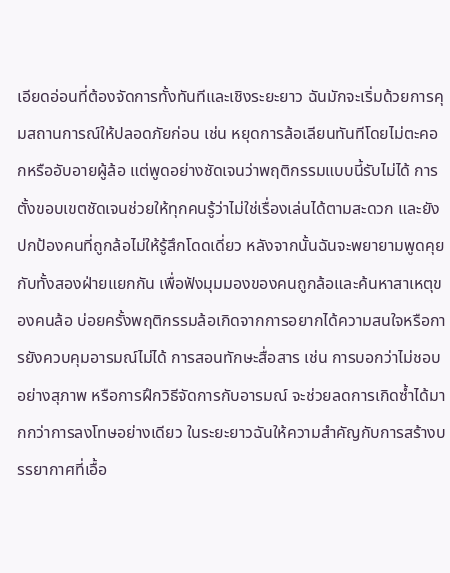เอียดอ่อนที่ต้องจัดการทั้งทันทีและเชิงระยะยาว ฉันมักจะเริ่มด้วยการคุมสถานการณ์ให้ปลอดภัยก่อน เช่น หยุดการล้อเลียนทันทีโดยไม่ตะคอกหรืออับอายผู้ล้อ แต่พูดอย่างชัดเจนว่าพฤติกรรมแบบนี้รับไม่ได้ การตั้งขอบเขตชัดเจนช่วยให้ทุกคนรู้ว่าไม่ใช่เรื่องเล่นได้ตามสะดวก และยังปกป้องคนที่ถูกล้อไม่ให้รู้สึกโดดเดี่ยว หลังจากนั้นฉันจะพยายามพูดคุยกับทั้งสองฝ่ายแยกกัน เพื่อฟังมุมมองของคนถูกล้อและค้นหาสาเหตุของคนล้อ บ่อยครั้งพฤติกรรมล้อเกิดจากการอยากได้ความสนใจหรือการยังควบคุมอารมณ์ไม่ได้ การสอนทักษะสื่อสาร เช่น การบอกว่าไม่ชอบอย่างสุภาพ หรือการฝึกวิธีจัดการกับอารมณ์ จะช่วยลดการเกิดซ้ำได้มากกว่าการลงโทษอย่างเดียว ในระยะยาวฉันให้ความสำคัญกับการสร้างบรรยากาศที่เอื้อ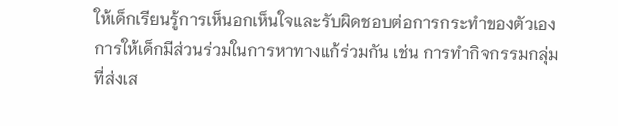ให้เด็กเรียนรู้การเห็นอกเห็นใจและรับผิดชอบต่อการกระทำของตัวเอง การให้เด็กมีส่วนร่วมในการหาทางแก้ร่วมกัน เช่น การทำกิจกรรมกลุ่มที่ส่งเส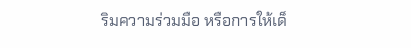ริมความร่วมมือ หรือการให้เด็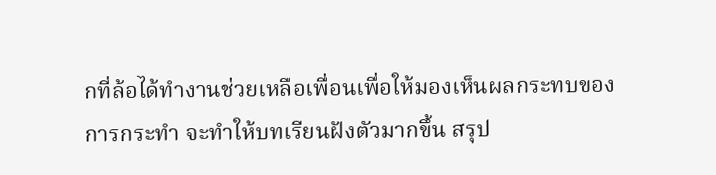กที่ล้อได้ทำงานช่วยเหลือเพื่อนเพื่อให้มองเห็นผลกระทบของการกระทำ จะทำให้บทเรียนฝังตัวมากขึ้น สรุป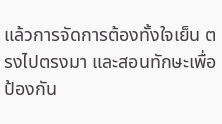แล้วการจัดการต้องทั้งใจเย็น ตรงไปตรงมา และสอนทักษะเพื่อป้องกัน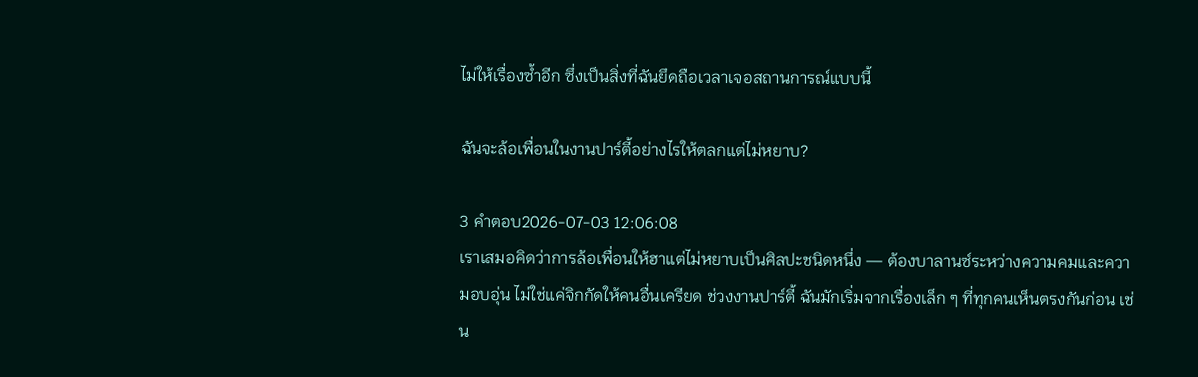ไม่ให้เรื่องซ้ำอีก ซึ่งเป็นสิ่งที่ฉันยึดถือเวลาเจอสถานการณ์แบบนี้

ฉันจะล้อเพื่อนในงานปาร์ตี้อย่างไรให้ตลกแต่ไม่หยาบ?

3 คำตอบ2026-07-03 12:06:08
เราเสมอคิดว่าการล้อเพื่อนให้ฮาแต่ไม่หยาบเป็นศิลปะชนิดหนึ่ง — ต้องบาลานซ์ระหว่างความคมและความอบอุ่น ไม่ใช่แค่จิกกัดให้คนอื่นเครียด ช่วงงานปาร์ตี้ ฉันมักเริ่มจากเรื่องเล็ก ๆ ที่ทุกคนเห็นตรงกันก่อน เช่น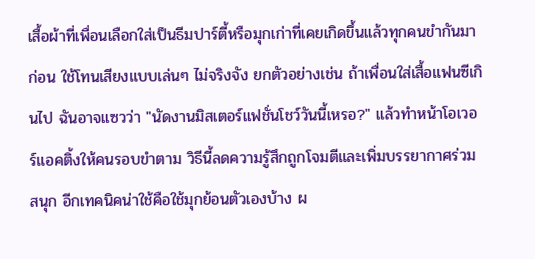เสื้อผ้าที่เพื่อนเลือกใส่เป็นธีมปาร์ตี้หรือมุกเก่าที่เคยเกิดขึ้นแล้วทุกคนขำกันมาก่อน ใช้โทนเสียงแบบเล่นๆ ไม่จริงจัง ยกตัวอย่างเช่น ถ้าเพื่อนใส่เสื้อแฟนซีเกินไป ฉันอาจแซวว่า "นัดงานมิสเตอร์แฟชั่นโชว์วันนี้เหรอ?" แล้วทำหน้าโอเวอร์แอคติ้งให้คนรอบขำตาม วิธีนี้ลดความรู้สึกถูกโจมตีและเพิ่มบรรยากาศร่วมสนุก อีกเทคนิคน่าใช้คือใช้มุกย้อนตัวเองบ้าง ผ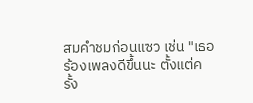สมคำชมก่อนแซว เช่น "เธอร้องเพลงดีขึ้นนะ ตั้งแต่ครั้ง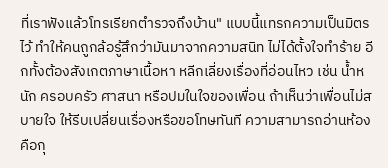ที่เราฟังแล้วโทรเรียกตำรวจถึงบ้าน" แบบนี้แทรกความเป็นมิตรไว้ ทำให้คนถูกล้อรู้สึกว่ามันมาจากความสนิท ไม่ได้ตั้งใจทำร้าย อีกทั้งต้องสังเกตภาษาเนื้อหา หลีกเลี่ยงเรื่องที่อ่อนไหว เช่น น้ำหนัก ครอบครัว ศาสนา หรือปมในใจของเพื่อน ถ้าเห็นว่าเพื่อนไม่สบายใจ ให้รีบเปลี่ยนเรื่องหรือขอโทษทันที ความสามารถอ่านห้องคือกุ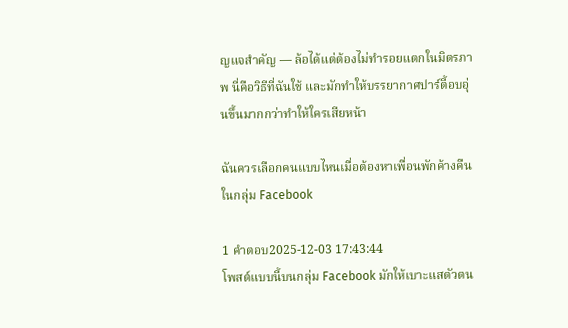ญแจสำคัญ — ล้อได้แต่ต้องไม่ทำรอยแตกในมิตรภาพ นี่คือวิธีที่ฉันใช้ และมักทำให้บรรยากาศปาร์ตี้อบอุ่นขึ้นมากกว่าทำให้ใครเสียหน้า

ฉันควรเลือกคนแบบไหนเมื่อต้องหาเพื่อนพักค้างคืนในกลุ่ม Facebook

1 คำตอบ2025-12-03 17:43:44
โพสต์แบบนี้บนกลุ่ม Facebook มักให้เบาะแสตัวตน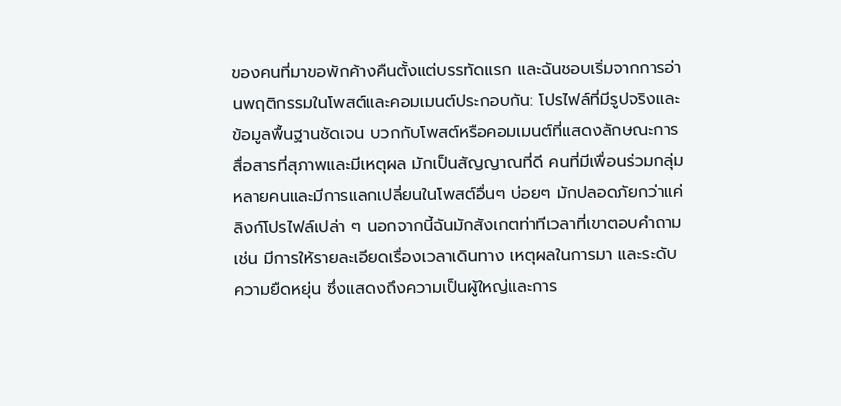ของคนที่มาขอพักค้างคืนตั้งแต่บรรทัดแรก และฉันชอบเริ่มจากการอ่านพฤติกรรมในโพสต์และคอมเมนต์ประกอบกัน: โปรไฟล์ที่มีรูปจริงและข้อมูลพื้นฐานชัดเจน บวกกับโพสต์หรือคอมเมนต์ที่แสดงลักษณะการสื่อสารที่สุภาพและมีเหตุผล มักเป็นสัญญาณที่ดี คนที่มีเพื่อนร่วมกลุ่มหลายคนและมีการแลกเปลี่ยนในโพสต์อื่นๆ บ่อยๆ มักปลอดภัยกว่าแค่ลิงก์โปรไฟล์เปล่า ๆ นอกจากนี้ฉันมักสังเกตท่าทีเวลาที่เขาตอบคำถาม เช่น มีการให้รายละเอียดเรื่องเวลาเดินทาง เหตุผลในการมา และระดับความยืดหยุ่น ซึ่งแสดงถึงความเป็นผู้ใหญ่และการ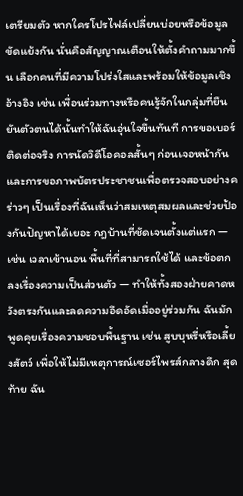เตรียมตัว หากใครโปรไฟล์เปลี่ยนบ่อยหรือข้อมูลขัดแย้งกัน นั่นคือสัญญาณเตือนให้ตั้งคำถามมากขึ้น เลือกคนที่มีความโปร่งใสและพร้อมให้ข้อมูลเชิงอ้างอิง เช่น เพื่อนร่วมทางหรือคนรู้จักในกลุ่มที่ยืนยันตัวตนได้นั้นทำให้ฉันอุ่นใจขึ้นทันที การขอเบอร์ติดต่อจริง การนัดวิดีโอคอลสั้นๆ ก่อนเจอหน้ากัน และการขอภาพบัตรประชาชนเพื่อตรวจสอบอย่างคร่าวๆ เป็นเรื่องที่ฉันเห็นว่าสมเหตุสมผลและช่วยป้องกันปัญหาได้เยอะ กฎบ้านที่ชัดเจนตั้งแต่แรก — เช่น เวลาเข้านอน พื้นที่ที่สามารถใช้ได้ และข้อตกลงเรื่องความเป็นส่วนตัว — ทำให้ทั้งสองฝ่ายคาดหวังตรงกันและลดความอึดอัดเมื่ออยู่ร่วมกัน ฉันมักพูดคุยเรื่องความชอบพื้นฐาน เช่น สูบบุหรี่หรือเลี้ยงสัตว์ เพื่อให้ไม่มีเหตุการณ์เซอร์ไพรส์กลางดึก สุดท้าย ฉัน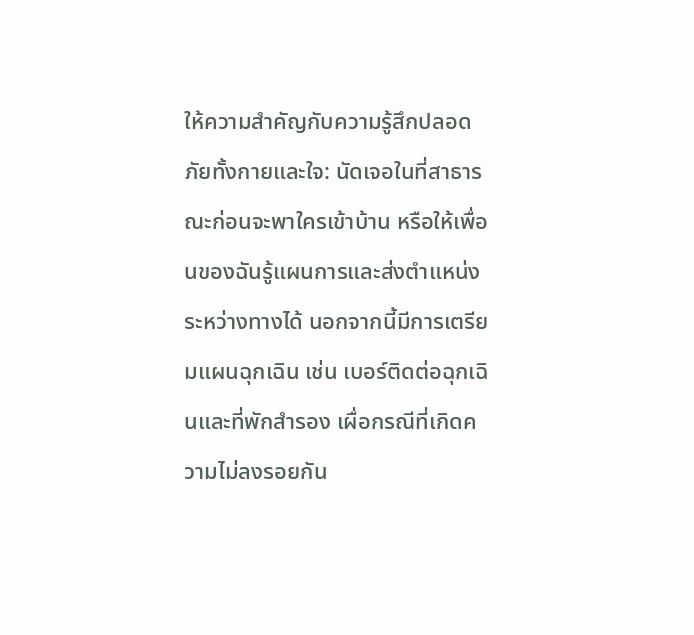ให้ความสำคัญกับความรู้สึกปลอดภัยทั้งกายและใจ: นัดเจอในที่สาธารณะก่อนจะพาใครเข้าบ้าน หรือให้เพื่อนของฉันรู้แผนการและส่งตำแหน่งระหว่างทางได้ นอกจากนี้มีการเตรียมแผนฉุกเฉิน เช่น เบอร์ติดต่อฉุกเฉินและที่พักสำรอง เผื่อกรณีที่เกิดความไม่ลงรอยกัน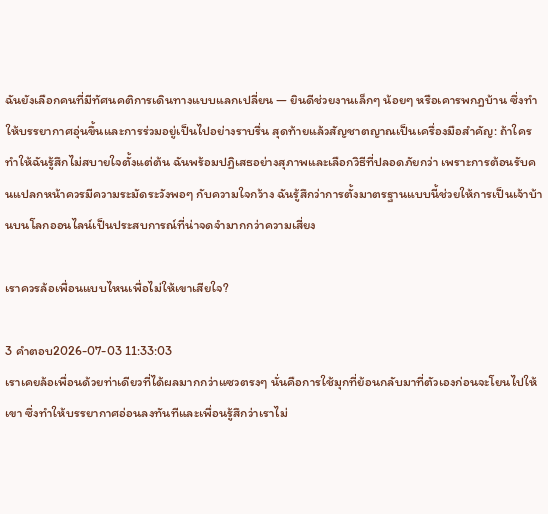ฉันยังเลือกคนที่มีทัศนคติการเดินทางแบบแลกเปลี่ยน — ยินดีช่วยงานเล็กๆ น้อยๆ หรือเคารพกฎบ้าน ซึ่งทำให้บรรยากาศอุ่นขึ้นและการร่วมอยู่เป็นไปอย่างราบรื่น สุดท้ายแล้วสัญชาตญาณเป็นเครื่องมือสำคัญ: ถ้าใครทำให้ฉันรู้สึกไม่สบายใจตั้งแต่ต้น ฉันพร้อมปฏิเสธอย่างสุภาพและเลือกวิธีที่ปลอดภัยกว่า เพราะการต้อนรับคนแปลกหน้าควรมีความระมัดระวังพอๆ กับความใจกว้าง ฉันรู้สึกว่าการตั้งมาตรฐานแบบนี้ช่วยให้การเป็นเจ้าบ้านบนโลกออนไลน์เป็นประสบการณ์ที่น่าจดจำมากกว่าความเสี่ยง

เราควรล้อเพื่อนแบบไหนเพื่อไม่ให้เขาเสียใจ?

3 คำตอบ2026-07-03 11:33:03
เราเคยล้อเพื่อนด้วยท่าเดียวที่ได้ผลมากกว่าแซวตรงๆ นั่นคือการใช้มุกที่ย้อนกลับมาที่ตัวเองก่อนจะโยนไปให้เขา ซึ่งทำให้บรรยากาศอ่อนลงทันทีและเพื่อนรู้สึกว่าเราไม่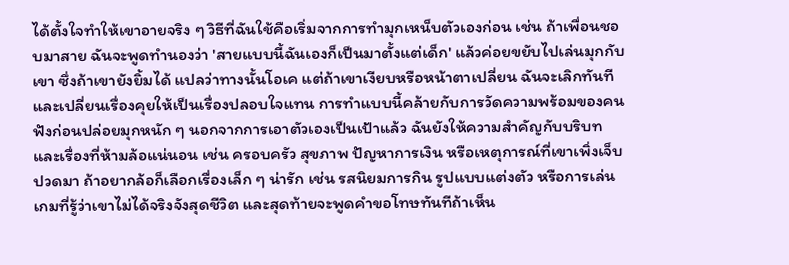ได้ตั้งใจทำให้เขาอายจริง ๆ วิธีที่ฉันใช้คือเริ่มจากการทำมุกเหน็บตัวเองก่อน เช่น ถ้าเพื่อนชอบมาสาย ฉันจะพูดทำนองว่า 'สายแบบนี้ฉันเองก็เป็นมาตั้งแต่เด็ก' แล้วค่อยขยับไปเล่นมุกกับเขา ซึ่งถ้าเขายังยิ้มได้ แปลว่าทางนั้นโอเค แต่ถ้าเขาเงียบหรือหน้าตาเปลี่ยน ฉันจะเลิกทันทีและเปลี่ยนเรื่องคุยให้เป็นเรื่องปลอบใจแทน การทำแบบนี้คล้ายกับการวัดความพร้อมของคนฟังก่อนปล่อยมุกหนัก ๆ นอกจากการเอาตัวเองเป็นเป้าแล้ว ฉันยังให้ความสำคัญกับบริบทและเรื่องที่ห้ามล้อแน่นอน เช่น ครอบครัว สุขภาพ ปัญหาการเงิน หรือเหตุการณ์ที่เขาเพิ่งเจ็บปวดมา ถ้าอยากล้อก็เลือกเรื่องเล็ก ๆ น่ารัก เช่น รสนิยมการกิน รูปแบบแต่งตัว หรือการเล่นเกมที่รู้ว่าเขาไม่ได้จริงจังสุดชีวิต และสุดท้ายจะพูดคำขอโทษทันทีถ้าเห็น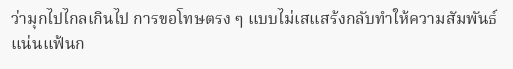ว่ามุกไปไกลเกินไป การขอโทษตรง ๆ แบบไม่เสแสร้งกลับทำให้ความสัมพันธ์แน่นแฟ้นก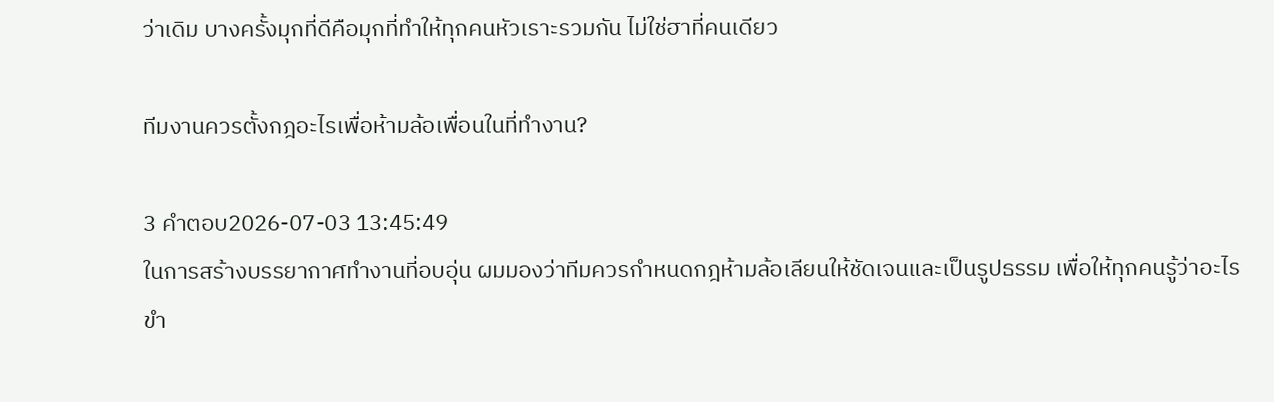ว่าเดิม บางครั้งมุกที่ดีคือมุกที่ทำให้ทุกคนหัวเราะรวมกัน ไม่ใช่ฮาที่คนเดียว

ทีมงานควรตั้งกฎอะไรเพื่อห้ามล้อเพื่อนในที่ทำงาน?

3 คำตอบ2026-07-03 13:45:49
ในการสร้างบรรยากาศทำงานที่อบอุ่น ผมมองว่าทีมควรกำหนดกฎห้ามล้อเลียนให้ชัดเจนและเป็นรูปธรรม เพื่อให้ทุกคนรู้ว่าอะไรขำ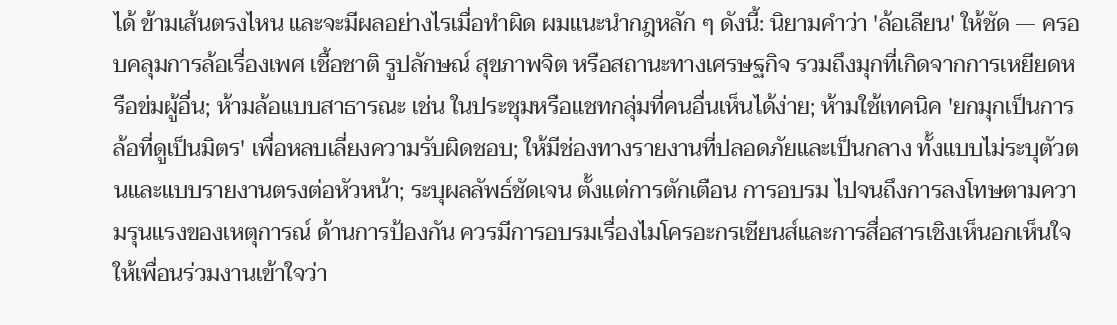ได้ ข้ามเส้นตรงไหน และจะมีผลอย่างไรเมื่อทำผิด ผมแนะนำกฎหลัก ๆ ดังนี้: นิยามคำว่า 'ล้อเลียน' ให้ชัด — ครอบคลุมการล้อเรื่องเพศ เชื้อชาติ รูปลักษณ์ สุขภาพจิต หรือสถานะทางเศรษฐกิจ รวมถึงมุกที่เกิดจากการเหยียดหรือข่มผู้อื่น; ห้ามล้อแบบสาธารณะ เช่น ในประชุมหรือแชทกลุ่มที่คนอื่นเห็นได้ง่าย; ห้ามใช้เทคนิค 'ยกมุกเป็นการล้อที่ดูเป็นมิตร' เพื่อหลบเลี่ยงความรับผิดชอบ; ให้มีช่องทางรายงานที่ปลอดภัยและเป็นกลาง ทั้งแบบไม่ระบุตัวตนและแบบรายงานตรงต่อหัวหน้า; ระบุผลลัพธ์ชัดเจน ตั้งแต่การตักเตือน การอบรม ไปจนถึงการลงโทษตามความรุนแรงของเหตุการณ์ ด้านการป้องกัน ควรมีการอบรมเรื่องไมโครอะกรเชียนส์และการสื่อสารเชิงเห็นอกเห็นใจ ให้เพื่อนร่วมงานเข้าใจว่า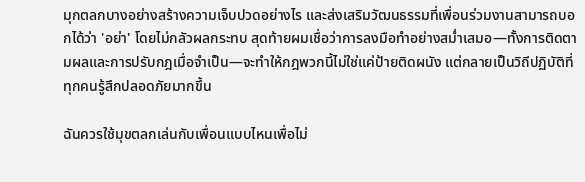มุกตลกบางอย่างสร้างความเจ็บปวดอย่างไร และส่งเสริมวัฒนธรรมที่เพื่อนร่วมงานสามารถบอกได้ว่า 'อย่า' โดยไม่กลัวผลกระทบ สุดท้ายผมเชื่อว่าการลงมือทำอย่างสม่ำเสมอ—ทั้งการติดตามผลและการปรับกฎเมื่อจำเป็น—จะทำให้กฎพวกนี้ไม่ใช่แค่ป้ายติดผนัง แต่กลายเป็นวิถีปฏิบัติที่ทุกคนรู้สึกปลอดภัยมากขึ้น

ฉันควรใช้มุขตลกเล่นกับเพื่อนแบบไหนเพื่อไม่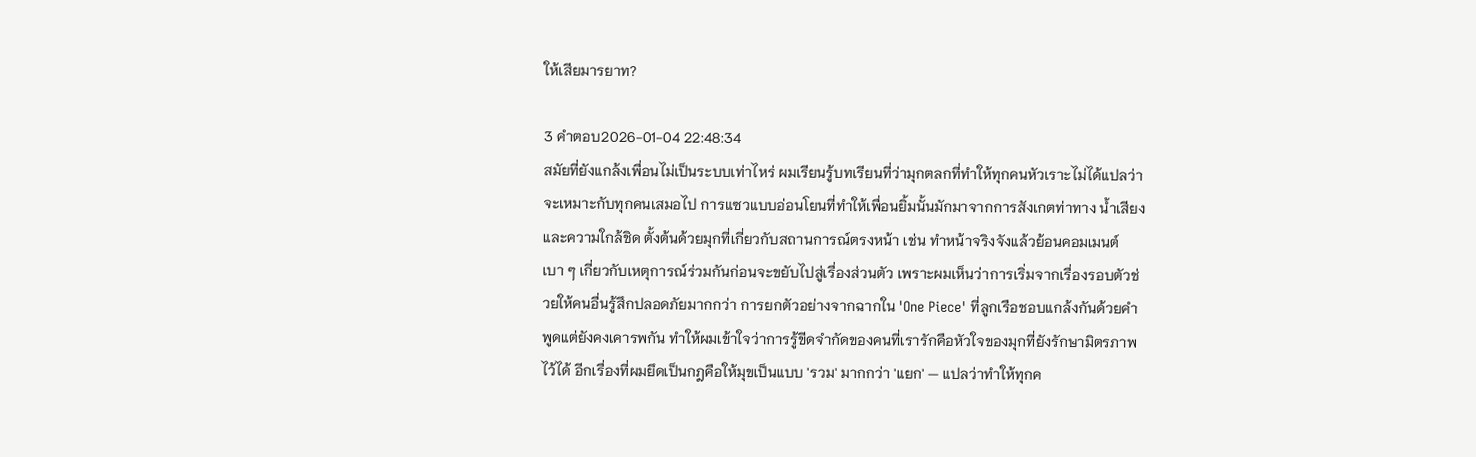ให้เสียมารยาท?

3 คำตอบ2026-01-04 22:48:34
สมัยที่ยังแกล้งเพื่อนไม่เป็นระบบเท่าไหร่ ผมเรียนรู้บทเรียนที่ว่ามุกตลกที่ทำให้ทุกคนหัวเราะไม่ได้แปลว่าจะเหมาะกับทุกคนเสมอไป การแซวแบบอ่อนโยนที่ทำให้เพื่อนยิ้มนั้นมักมาจากการสังเกตท่าทาง น้ำเสียง และความใกล้ชิด ตั้งต้นด้วยมุกที่เกี่ยวกับสถานการณ์ตรงหน้า เช่น ทำหน้าจริงจังแล้วย้อนคอมเมนต์เบา ๆ เกี่ยวกับเหตุการณ์ร่วมกันก่อนจะขยับไปสู่เรื่องส่วนตัว เพราะผมเห็นว่าการเริ่มจากเรื่องรอบตัวช่วยให้คนอื่นรู้สึกปลอดภัยมากกว่า การยกตัวอย่างจากฉากใน 'One Piece' ที่ลูกเรือชอบแกล้งกันด้วยคำพูดแต่ยังคงเคารพกัน ทำให้ผมเข้าใจว่าการรู้ขีดจำกัดของคนที่เรารักคือหัวใจของมุกที่ยังรักษามิตรภาพไว้ได้ อีกเรื่องที่ผมยึดเป็นกฎคือให้มุขเป็นแบบ 'รวม' มากกว่า 'แยก' — แปลว่าทำให้ทุกค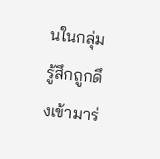นในกลุ่มรู้สึกถูกดึงเข้ามาร่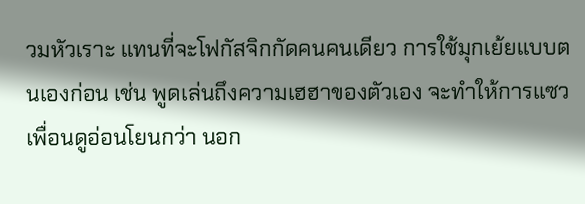วมหัวเราะ แทนที่จะโฟกัสจิกกัดคนคนเดียว การใช้มุกเย้ยแบบตนเองก่อน เช่น พูดเล่นถึงความเฮฮาของตัวเอง จะทำให้การแซวเพื่อนดูอ่อนโยนกว่า นอก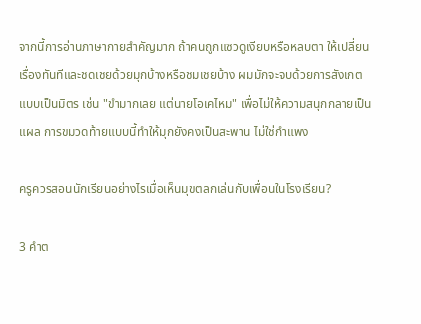จากนี้การอ่านภาษากายสำคัญมาก ถ้าคนถูกแซวดูเงียบหรือหลบตา ให้เปลี่ยนเรื่องทันทีและชดเชยด้วยมุกบ้างหรือชมเชยบ้าง ผมมักจะจบด้วยการสังเกตแบบเป็นมิตร เช่น "ขำมากเลย แต่นายโอเคไหม" เพื่อไม่ให้ความสนุกกลายเป็นแผล การขมวดท้ายแบบนี้ทำให้มุกยังคงเป็นสะพาน ไม่ใช่กำแพง

ครูควรสอนนักเรียนอย่างไรเมื่อเห็นมุขตลกเล่นกับเพื่อนในโรงเรียน?

3 คำต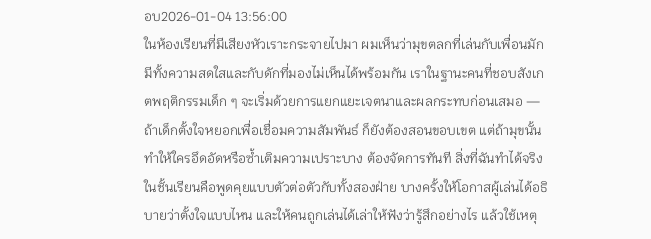อบ2026-01-04 13:56:00
ในห้องเรียนที่มีเสียงหัวเราะกระจายไปมา ผมเห็นว่ามุขตลกที่เล่นกับเพื่อนมักมีทั้งความสดใสและกับดักที่มองไม่เห็นได้พร้อมกัน เราในฐานะคนที่ชอบสังเกตพฤติกรรมเด็ก ๆ จะเริ่มด้วยการแยกแยะเจตนาและผลกระทบก่อนเสมอ — ถ้าเด็กตั้งใจหยอกเพื่อเชื่อมความสัมพันธ์ ก็ยังต้องสอนขอบเขต แต่ถ้ามุขนั้นทำให้ใครอึดอัดหรือซ้ำเติมความเปราะบาง ต้องจัดการทันที สิ่งที่ฉันทำได้จริงในชั้นเรียนคือพูดคุยแบบตัวต่อตัวกับทั้งสองฝ่าย บางครั้งให้โอกาสผู้เล่นได้อธิบายว่าตั้งใจแบบไหน และให้คนถูกเล่นได้เล่าให้ฟังว่ารู้สึกอย่างไร แล้วใช้เหตุ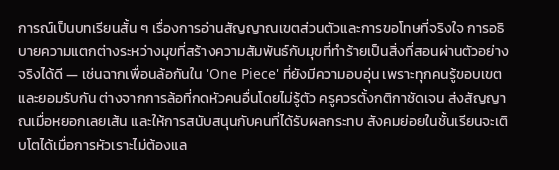การณ์เป็นบทเรียนสั้น ๆ เรื่องการอ่านสัญญาณเขตส่วนตัวและการขอโทษที่จริงใจ การอธิบายความแตกต่างระหว่างมุขที่สร้างความสัมพันธ์กับมุขที่ทำร้ายเป็นสิ่งที่สอนผ่านตัวอย่างจริงได้ดี — เช่นฉากเพื่อนล้อกันใน 'One Piece' ที่ยังมีความอบอุ่น เพราะทุกคนรู้ขอบเขตและยอมรับกัน ต่างจากการล้อที่กดหัวคนอื่นโดยไม่รู้ตัว ครูควรตั้งกติกาชัดเจน ส่งสัญญาณเมื่อหยอกเลยเส้น และให้การสนับสนุนกับคนที่ได้รับผลกระทบ สังคมย่อยในชั้นเรียนจะเติบโตได้เมื่อการหัวเราะไม่ต้องแล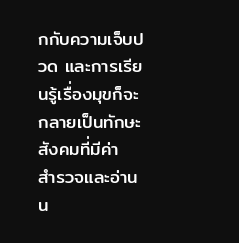กกับความเจ็บปวด และการเรียนรู้เรื่องมุขก็จะกลายเป็นทักษะสังคมที่มีค่า
สำรวจและอ่านน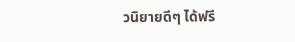วนิยายดีๆ ได้ฟรี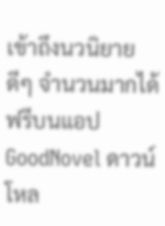เข้าถึงนวนิยายดีๆ จำนวนมากได้ฟรีบนแอป GoodNovel ดาวน์โหล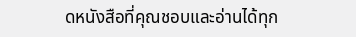ดหนังสือที่คุณชอบและอ่านได้ทุก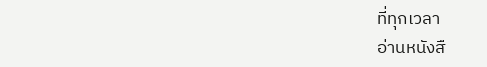ที่ทุกเวลา
อ่านหนังสื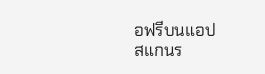อฟรีบนแอป
สแกนร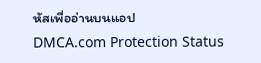หัสเพื่ออ่านบนแอป
DMCA.com Protection Status